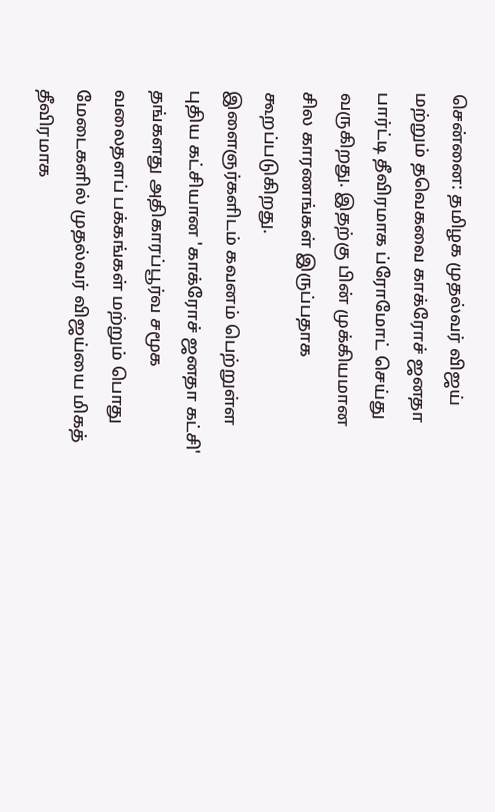சென்னை: தமிழக முதல்வர் விஜய் மற்றும் தவெகவை காக்ரோச் ஜனதா பார்ட்டி தீவிரமாக ப்ரோமோட் செய்து வருகிறது. இதற்கு பின் முக்கியமான சில காரணங்கள் இருப்பதாக கூறப்படுகிறது.
இளைஞர்களிடம் கவனம் பெற்றுள்ள புதிய கட்சியான 'காக்ரோச் ஜனதா கட்சி' தங்களது அதிகாரப்பூர்வ சமூக வலைதளப் பக்கங்கள் மற்றும் பொது மேடைகளில் முதல்வர் விஜய்யை மிகத் தீவிரமாக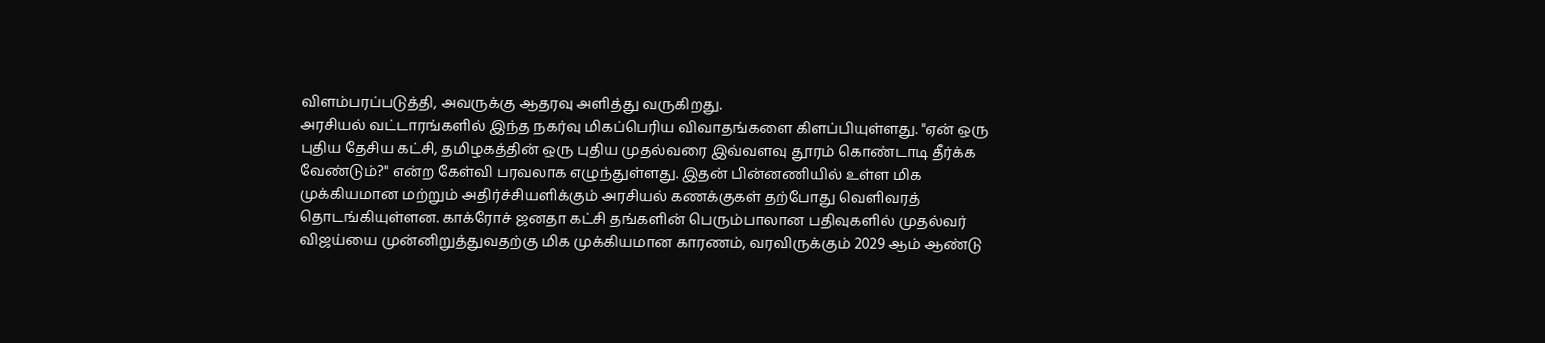விளம்பரப்படுத்தி, அவருக்கு ஆதரவு அளித்து வருகிறது.
அரசியல் வட்டாரங்களில் இந்த நகர்வு மிகப்பெரிய விவாதங்களை கிளப்பியுள்ளது. "ஏன் ஒரு புதிய தேசிய கட்சி, தமிழகத்தின் ஒரு புதிய முதல்வரை இவ்வளவு தூரம் கொண்டாடி தீர்க்க வேண்டும்?" என்ற கேள்வி பரவலாக எழுந்துள்ளது. இதன் பின்னணியில் உள்ள மிக முக்கியமான மற்றும் அதிர்ச்சியளிக்கும் அரசியல் கணக்குகள் தற்போது வெளிவரத் தொடங்கியுள்ளன. காக்ரோச் ஜனதா கட்சி தங்களின் பெரும்பாலான பதிவுகளில் முதல்வர் விஜய்யை முன்னிறுத்துவதற்கு மிக முக்கியமான காரணம், வரவிருக்கும் 2029 ஆம் ஆண்டு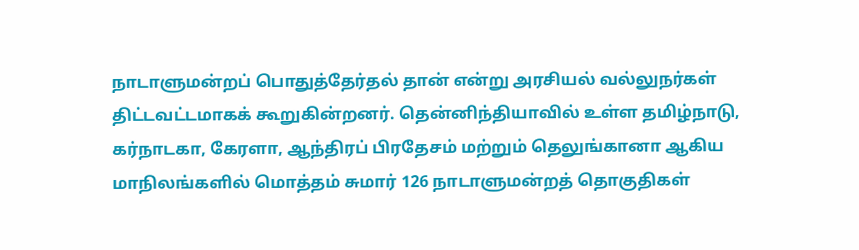நாடாளுமன்றப் பொதுத்தேர்தல் தான் என்று அரசியல் வல்லுநர்கள் திட்டவட்டமாகக் கூறுகின்றனர். தென்னிந்தியாவில் உள்ள தமிழ்நாடு, கர்நாடகா, கேரளா, ஆந்திரப் பிரதேசம் மற்றும் தெலுங்கானா ஆகிய மாநிலங்களில் மொத்தம் சுமார் 126 நாடாளுமன்றத் தொகுதிகள்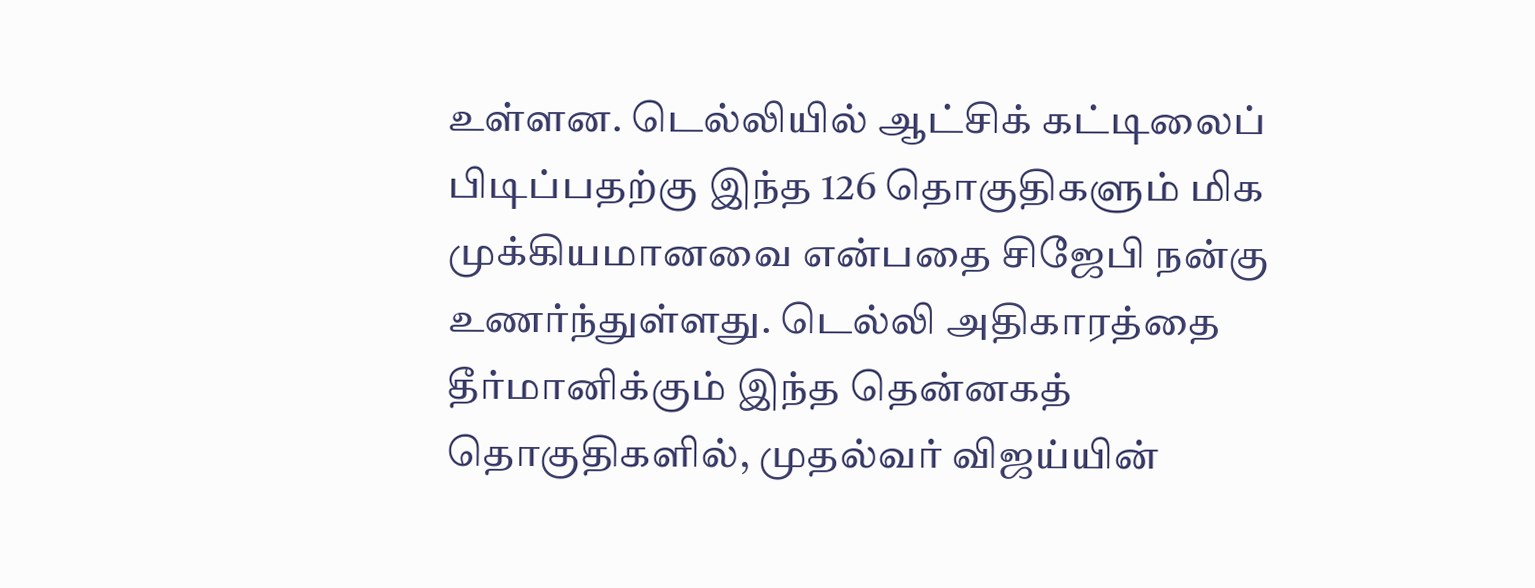உள்ளன. டெல்லியில் ஆட்சிக் கட்டிலைப் பிடிப்பதற்கு இந்த 126 தொகுதிகளும் மிக முக்கியமானவை என்பதை சிஜேபி நன்கு உணர்ந்துள்ளது. டெல்லி அதிகாரத்தை தீர்மானிக்கும் இந்த தென்னகத் தொகுதிகளில், முதல்வர் விஜய்யின்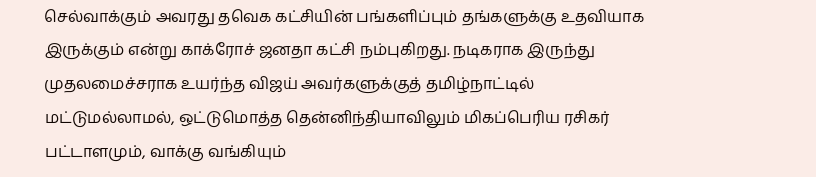செல்வாக்கும் அவரது தவெக கட்சியின் பங்களிப்பும் தங்களுக்கு உதவியாக இருக்கும் என்று காக்ரோச் ஜனதா கட்சி நம்புகிறது. நடிகராக இருந்து முதலமைச்சராக உயர்ந்த விஜய் அவர்களுக்குத் தமிழ்நாட்டில் மட்டுமல்லாமல், ஒட்டுமொத்த தென்னிந்தியாவிலும் மிகப்பெரிய ரசிகர் பட்டாளமும், வாக்கு வங்கியும்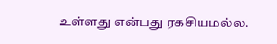உள்ளது என்பது ரகசியமல்ல.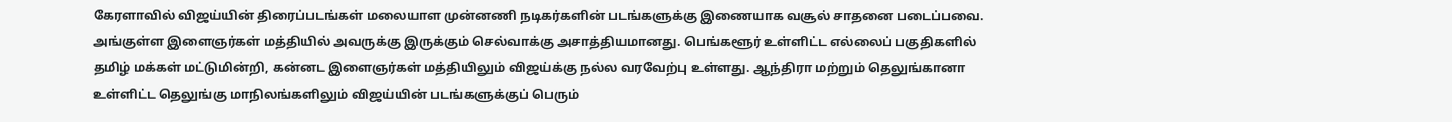கேரளாவில் விஜய்யின் திரைப்படங்கள் மலையாள முன்னணி நடிகர்களின் படங்களுக்கு இணையாக வசூல் சாதனை படைப்பவை. அங்குள்ள இளைஞர்கள் மத்தியில் அவருக்கு இருக்கும் செல்வாக்கு அசாத்தியமானது. பெங்களூர் உள்ளிட்ட எல்லைப் பகுதிகளில் தமிழ் மக்கள் மட்டுமின்றி, கன்னட இளைஞர்கள் மத்தியிலும் விஜய்க்கு நல்ல வரவேற்பு உள்ளது. ஆந்திரா மற்றும் தெலுங்கானா உள்ளிட்ட தெலுங்கு மாநிலங்களிலும் விஜய்யின் படங்களுக்குப் பெரும்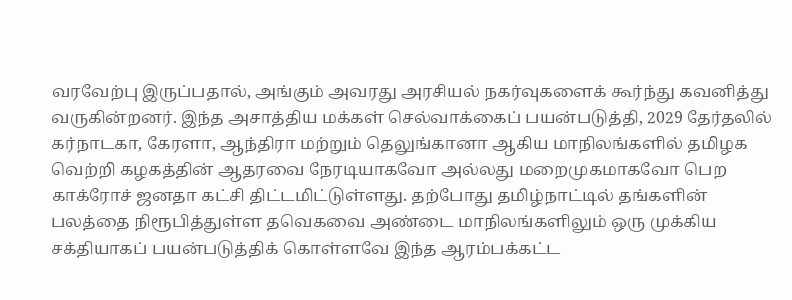வரவேற்பு இருப்பதால், அங்கும் அவரது அரசியல் நகர்வுகளைக் கூர்ந்து கவனித்து வருகின்றனர். இந்த அசாத்திய மக்கள் செல்வாக்கைப் பயன்படுத்தி, 2029 தேர்தலில் கர்நாடகா, கேரளா, ஆந்திரா மற்றும் தெலுங்கானா ஆகிய மாநிலங்களில் தமிழக வெற்றி கழகத்தின் ஆதரவை நேரடியாகவோ அல்லது மறைமுகமாகவோ பெற காக்ரோச் ஜனதா கட்சி திட்டமிட்டுள்ளது. தற்போது தமிழ்நாட்டில் தங்களின் பலத்தை நிரூபித்துள்ள தவெகவை அண்டை மாநிலங்களிலும் ஒரு முக்கிய சக்தியாகப் பயன்படுத்திக் கொள்ளவே இந்த ஆரம்பக்கட்ட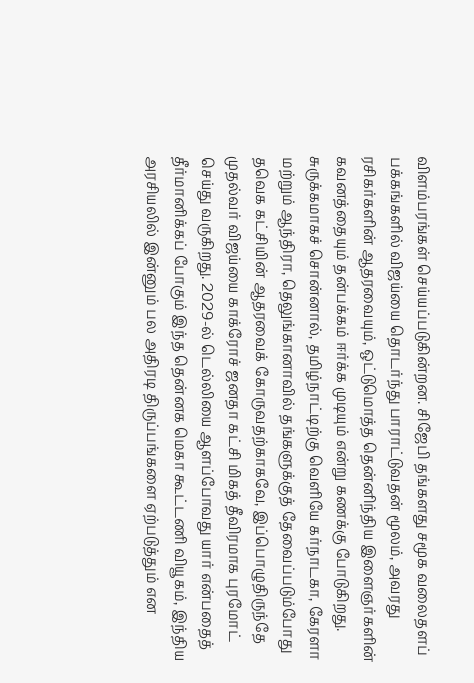விளம்பரங்கள் செய்யப்படுகின்றன. சிஜேபி தங்களது சமூக வலைதளப் பக்கங்களில் விஜய்யை தொடர்ந்து பாராட்டுவதன் மூலம், அவரது ரசிகர்களின் ஆதரவையும், ஒட்டுமொத்த தென்னிந்திய இளைஞர்களின் கவனத்தையும் தன்பக்கம் ஈர்க்க முடியும் என்று கணக்கு போடுகிறது. சுருக்கமாகச் சொன்னால், தமிழ்நாட்டிற்கு வெளியே கர்நாடகா, கேரளா மற்றும் ஆந்திரா, தெலுங்கானாவில் தங்களுக்குத் தேவைப்படும்போது தவெக கட்சியின் ஆதரவைக் கோருவதற்காகவே, இப்பொழுதிருந்தே முதல்வர் விஜய்யை காக்ரோச் ஜனதா கட்சி மிகத் தீவிரமாக புரமோட் செய்து வருகிறது. 2029-ல் டெல்லியை ஆளப்போவது யார் என்பதைத் தீர்மானிக்கப் போகும் இந்த தென்னக மெகா கூட்டணி வியூகம், இந்திய அரசியலில் இன்னும் பல அதிரடி திருப்பங்களை ஏற்படுத்தும் என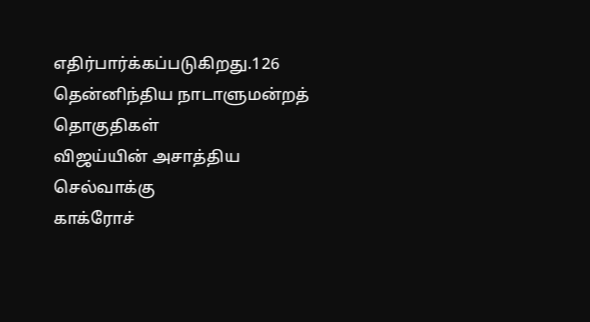எதிர்பார்க்கப்படுகிறது.126 தென்னிந்திய நாடாளுமன்றத் தொகுதிகள்
விஜய்யின் அசாத்திய செல்வாக்கு
காக்ரோச்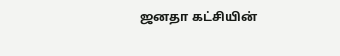ஜனதா கட்சியின்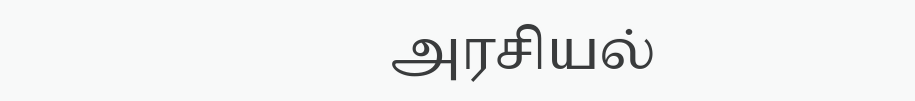அரசியல்